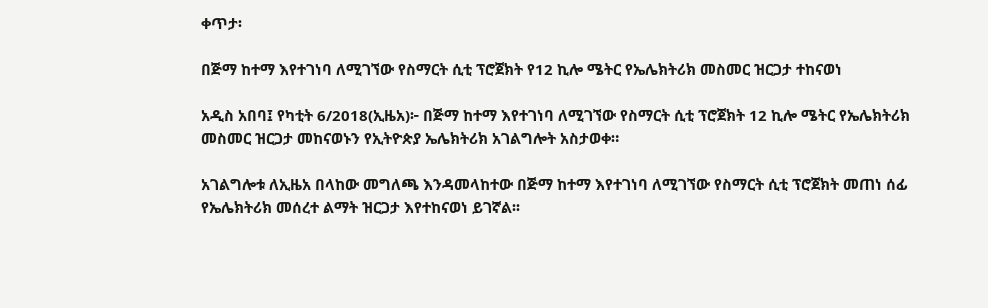ቀጥታ፡

በጅማ ከተማ እየተገነባ ለሚገኘው የስማርት ሲቲ ፕሮጀክት የ12 ኪሎ ሜትር የኤሌክትሪክ መስመር ዝርጋታ ተከናወነ

አዲስ አበባ፤ የካቲት 6/2018(ኢዜአ)፦ በጅማ ከተማ እየተገነባ ለሚገኘው የስማርት ሲቲ ፕሮጀክት 12 ኪሎ ሜትር የኤሌክትሪክ መስመር ዝርጋታ መከናወኑን የኢትዮጵያ ኤሌክትሪክ አገልግሎት አስታወቀ።

አገልግሎቱ ለኢዜአ በላከው መግለጫ እንዳመላከተው በጅማ ከተማ እየተገነባ ለሚገኘው የስማርት ሲቲ ፕሮጀክት መጠነ ሰፊ የኤሌክትሪክ መሰረተ ልማት ዝርጋታ እየተከናወነ ይገኛል፡፡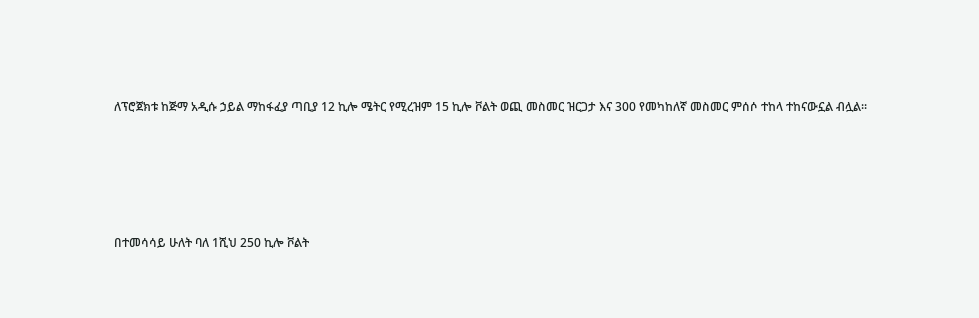ለፕሮጀክቱ ከጅማ አዲሱ ኃይል ማከፋፈያ ጣቢያ 12 ኪሎ ሜትር የሚረዝም 15 ኪሎ ቮልት ወጪ መስመር ዝርጋታ እና 300 የመካከለኛ መስመር ምሰሶ ተከላ ተከናውኗል ብሏል፡፡





በተመሳሳይ ሁለት ባለ 1ሺህ 250 ኪሎ ቮልት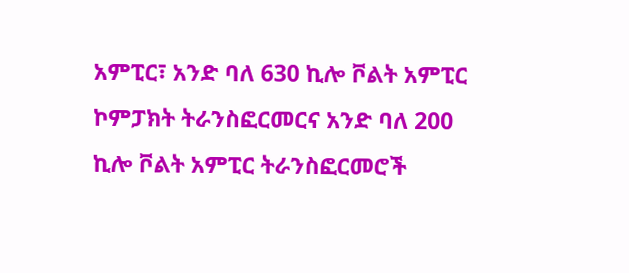አምፒር፣ አንድ ባለ 630 ኪሎ ቮልት አምፒር ኮምፓክት ትራንስፎርመርና አንድ ባለ 200 ኪሎ ቮልት አምፒር ትራንስፎርመሮች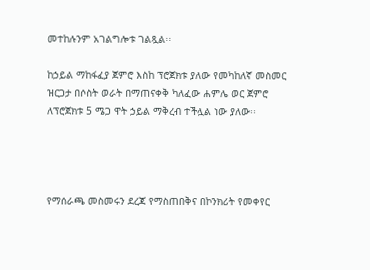መተከሉንም አገልግሎቱ ገልጿል፡፡

ከኃይል ማከፋፈያ ጀምሮ እስከ ፕሮጀክቱ ያለው የመካከለኛ መስመር ዝርጋታ በሶስት ወራት በማጠናቀቅ ካለፈው ሐምሌ ወር ጀምሮ ለፕሮጀክቱ 5 ሜጋ ዋት ኃይል ማቅረብ ተችሏል ነው ያለው፡፡




የማሰራጫ መስመሩን ደረጃ የማስጠበቅና በኮንክሪት የመቀየር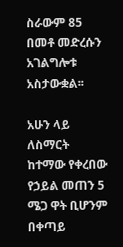ስራውም 85 በመቶ መድረሱን አገልግሎቱ አስታውቋል፡፡

አሁን ላይ ለስማርት ከተማው የቀረበው የኃይል መጠን 5 ሜጋ ዋት ቢሆንም በቀጣይ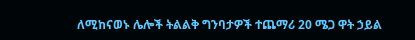ለሚከናወኑ ሌሎች ትልልቅ ግንባታዎች ተጨማሪ 20 ሜጋ ዋት ኃይል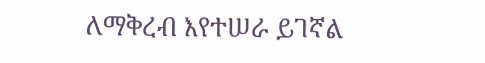ለማቅረብ እየተሠራ ይገኛል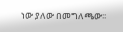ነው ያለው በመግለጫው፡፡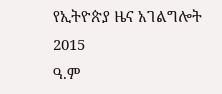የኢትዮጵያ ዜና አገልግሎት
2015
ዓ.ም